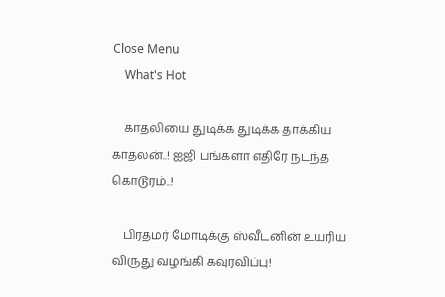Close Menu
    What's Hot

    காதலியை துடிக்க துடிக்க தாக்கிய காதலன்..! ஐஜி பங்களா எதிரே நடந்த கொடூரம்..!

    பிரதமர் மோடிக்கு ஸ்வீடனின் உயரிய விருது வழங்கி கவுரவிப்பு!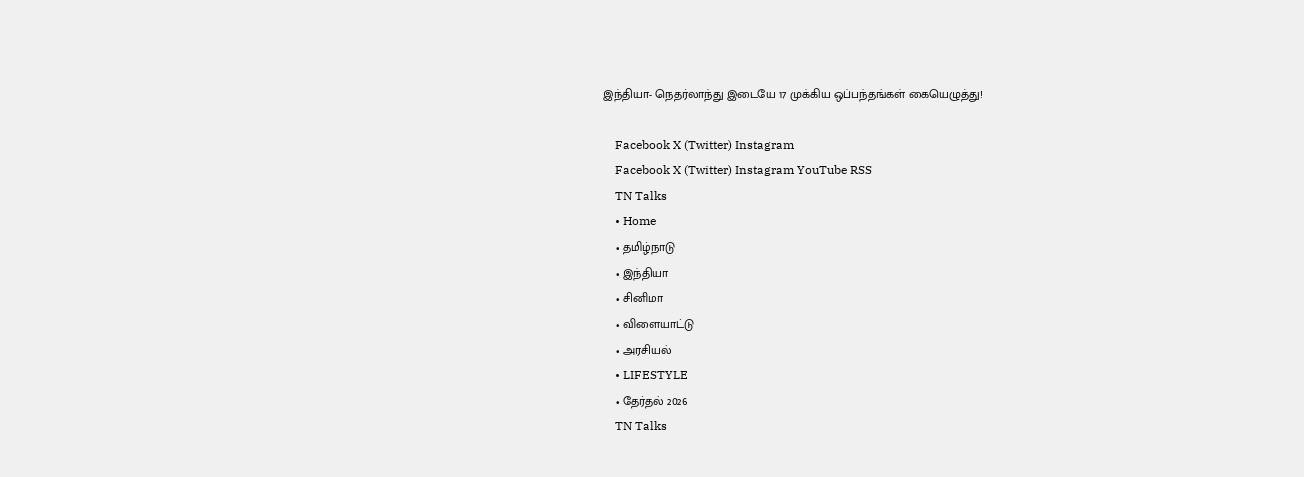இந்தியா- நெதர்லாந்து இடையே 17 முக்கிய ஒப்பந்தங்கள் கையெழுத்து!

    Facebook X (Twitter) Instagram
    Facebook X (Twitter) Instagram YouTube RSS
    TN Talks
    • Home
    • தமிழ்நாடு
    • இந்தியா
    • சினிமா
    • விளையாட்டு
    • அரசியல்
    • LIFESTYLE
    • தேர்தல் 2026
    TN Talks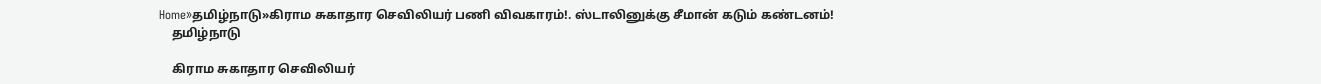Home»தமிழ்நாடு»கிராம சுகாதார செவிலியர் பணி விவகாரம்!. ஸ்டாலினுக்கு சீமான் கடும் கண்டனம்!
    தமிழ்நாடு

    கிராம சுகாதார செவிலியர்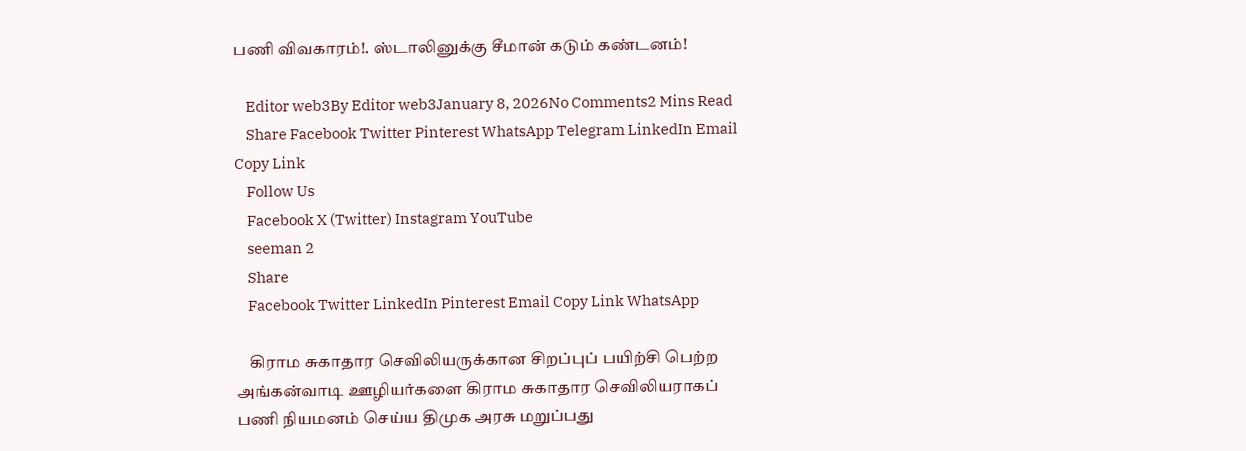பணி விவகாரம்!. ஸ்டாலினுக்கு சீமான் கடும் கண்டனம்!

    Editor web3By Editor web3January 8, 2026No Comments2 Mins Read
    Share Facebook Twitter Pinterest WhatsApp Telegram LinkedIn Email Copy Link
    Follow Us
    Facebook X (Twitter) Instagram YouTube
    seeman 2
    Share
    Facebook Twitter LinkedIn Pinterest Email Copy Link WhatsApp

    கிராம சுகாதார செவிலியருக்கான சிறப்புப் பயிற்சி பெற்ற அங்கன்வாடி ஊழியர்களை கிராம சுகாதார செவிலியராகப் பணி நியமனம் செய்ய திமுக அரசு மறுப்பது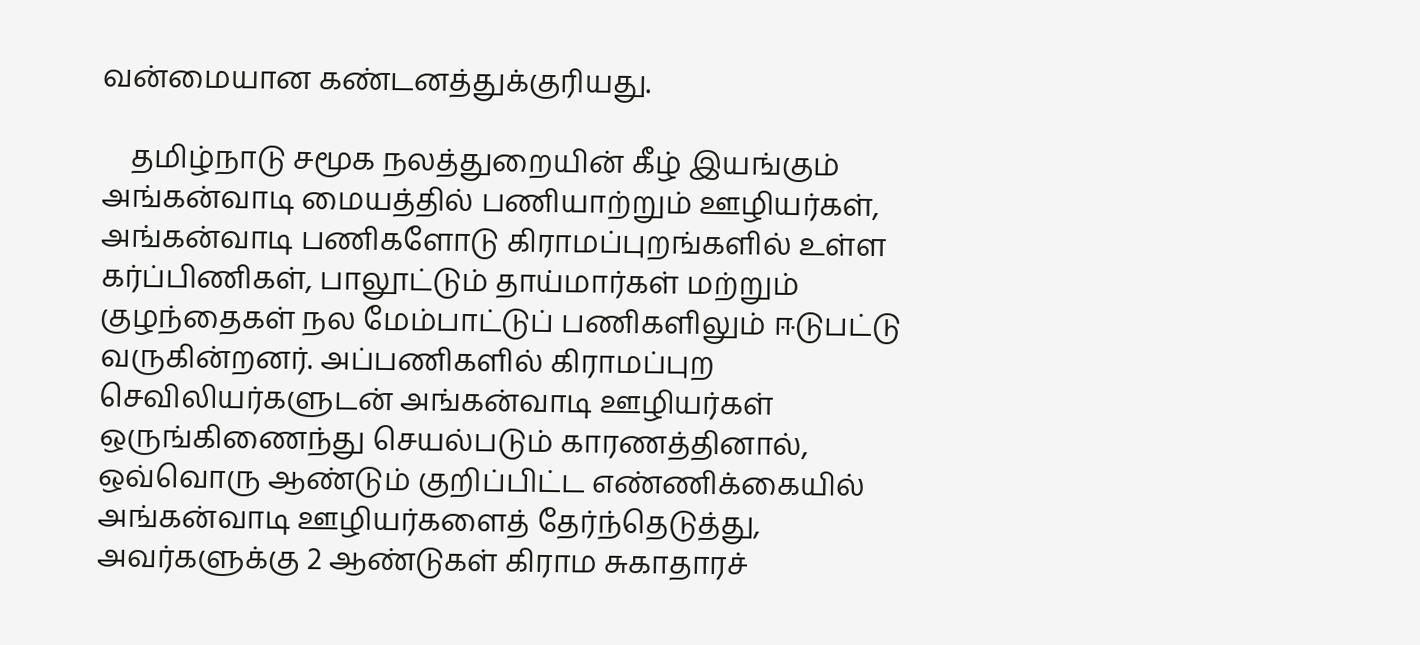வன்மையான கண்டனத்துக்குரியது.

    தமிழ்நாடு சமூக நலத்துறையின் கீழ் இயங்கும் அங்கன்வாடி மையத்தில் பணியாற்றும் ஊழியர்கள், அங்கன்வாடி பணிகளோடு கிராமப்புறங்களில் உள்ள கர்ப்பிணிகள், பாலூட்டும் தாய்மார்கள் மற்றும் குழந்தைகள் நல மேம்பாட்டுப் பணிகளிலும் ஈடுபட்டு வருகின்றனர். அப்பணிகளில் கிராமப்புற செவிலியர்களுடன் அங்கன்வாடி ஊழியர்கள் ஒருங்கிணைந்து செயல்படும் காரணத்தினால், ஒவ்வொரு ஆண்டும் குறிப்பிட்ட எண்ணிக்கையில் அங்கன்வாடி ஊழியர்களைத் தேர்ந்தெடுத்து, அவர்களுக்கு 2 ஆண்டுகள் கிராம சுகாதாரச்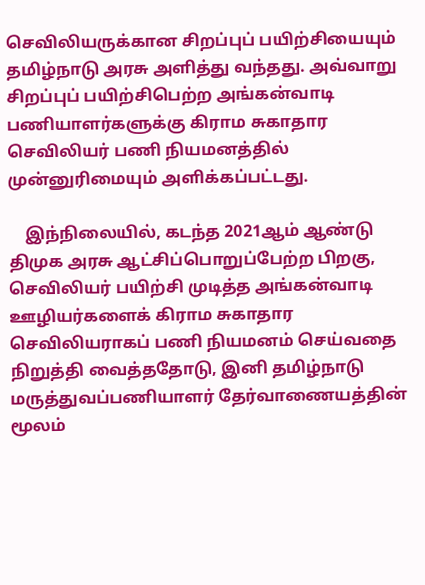செவிலியருக்கான சிறப்புப் பயிற்சியையும் தமிழ்நாடு அரசு அளித்து வந்தது. அவ்வாறு சிறப்புப் பயிற்சிபெற்ற அங்கன்வாடி பணியாளர்களுக்கு கிராம சுகாதார செவிலியர் பணி நியமனத்தில் முன்னுரிமையும் அளிக்கப்பட்டது.

    இந்நிலையில், கடந்த 2021ஆம் ஆண்டு திமுக அரசு ஆட்சிப்பொறுப்பேற்ற பிறகு, செவிலியர் பயிற்சி முடித்த அங்கன்வாடி ஊழியர்களைக் கிராம சுகாதார செவிலியராகப் பணி நியமனம் செய்வதை நிறுத்தி வைத்ததோடு, இனி தமிழ்நாடு மருத்துவப்பணியாளர் தேர்வாணையத்தின் மூலம்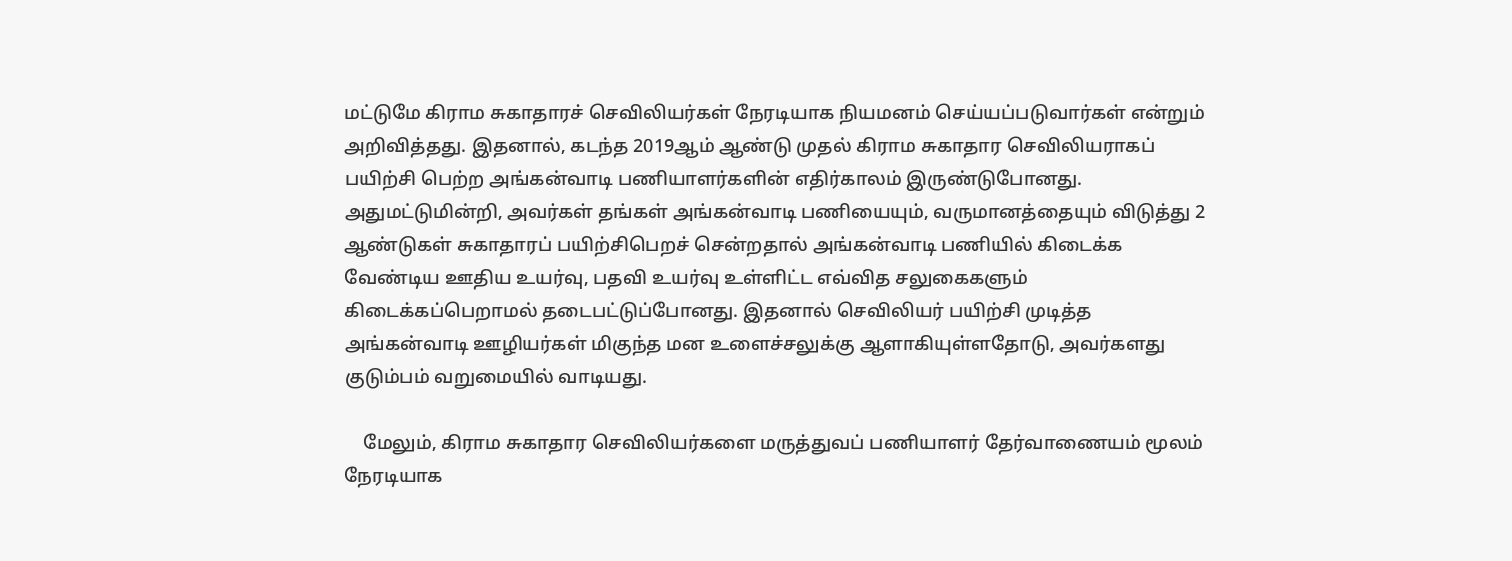மட்டுமே கிராம சுகாதாரச் செவிலியர்கள் நேரடியாக நியமனம் செய்யப்படுவார்கள் என்றும் அறிவித்தது. இதனால், கடந்த 2019ஆம் ஆண்டு முதல் கிராம சுகாதார செவிலியராகப் பயிற்சி பெற்ற அங்கன்வாடி பணியாளர்களின் எதிர்காலம் இருண்டுபோனது. அதுமட்டுமின்றி, அவர்கள் தங்கள் அங்கன்வாடி பணியையும், வருமானத்தையும் விடுத்து 2 ஆண்டுகள் சுகாதாரப் பயிற்சிபெறச் சென்றதால் அங்கன்வாடி பணியில் கிடைக்க வேண்டிய ஊதிய உயர்வு, பதவி உயர்வு உள்ளிட்ட எவ்வித சலுகைகளும் கிடைக்கப்பெறாமல் தடைபட்டுப்போனது. இதனால் செவிலியர் பயிற்சி முடித்த அங்கன்வாடி ஊழியர்கள் மிகுந்த மன உளைச்சலுக்கு ஆளாகியுள்ளதோடு, அவர்களது குடும்பம் வறுமையில் வாடியது.

    மேலும், கிராம சுகாதார செவிலியர்களை மருத்துவப் பணியாளர் தேர்வாணையம் மூலம் நேரடியாக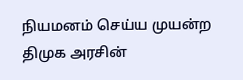நியமனம் செய்ய முயன்ற திமுக அரசின்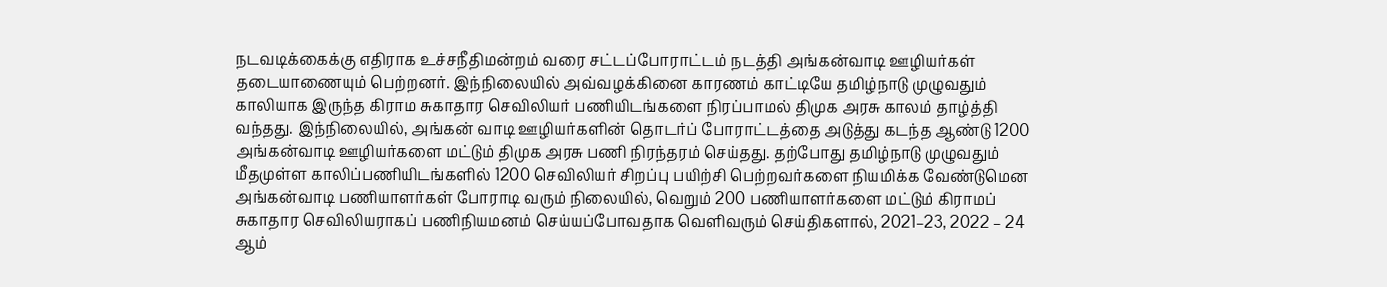நடவடிக்கைக்கு எதிராக உச்சநீதிமன்றம் வரை சட்டப்போராட்டம் நடத்தி அங்கன்வாடி ஊழியர்கள் தடையாணையும் பெற்றனர். இந்நிலையில் அவ்வழக்கினை காரணம் காட்டியே தமிழ்நாடு முழுவதும் காலியாக இருந்த கிராம சுகாதார செவிலியர் பணியிடங்களை நிரப்பாமல் திமுக அரசு காலம் தாழ்த்தி வந்தது. இந்நிலையில், அங்கன் வாடி ஊழியர்களின் தொடர்ப் போராட்டத்தை அடுத்து கடந்த ஆண்டு 1200 அங்கன்வாடி ஊழியர்களை மட்டும் திமுக அரசு பணி நிரந்தரம் செய்தது. தற்போது தமிழ்நாடு முழுவதும் மீதமுள்ள காலிப்பணியிடங்களில் 1200 செவிலியர் சிறப்பு பயிற்சி பெற்றவர்களை நியமிக்க வேண்டுமென அங்கன்வாடி பணியாளர்கள் போராடி வரும் நிலையில், வெறும் 200 பணியாளர்களை மட்டும் கிராமப் சுகாதார செவிலியராகப் பணிநியமனம் செய்யப்போவதாக வெளிவரும் செய்திகளால், 2021–23, 2022 – 24 ஆம்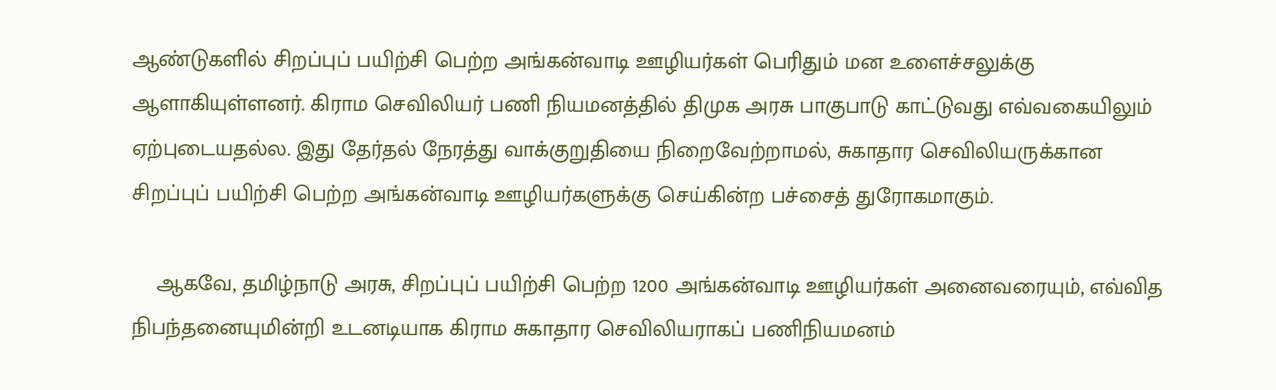ஆண்டுகளில் சிறப்புப் பயிற்சி பெற்ற அங்கன்வாடி ஊழியர்கள் பெரிதும் மன உளைச்சலுக்கு ஆளாகியுள்ளனர். கிராம செவிலியர் பணி நியமனத்தில் திமுக அரசு பாகுபாடு காட்டுவது எவ்வகையிலும் ஏற்புடையதல்ல. இது தேர்தல் நேரத்து வாக்குறுதியை நிறைவேற்றாமல், சுகாதார செவிலியருக்கான சிறப்புப் பயிற்சி பெற்ற அங்கன்வாடி ஊழியர்களுக்கு செய்கின்ற பச்சைத் துரோகமாகும்.

    ஆகவே, தமிழ்நாடு அரசு, சிறப்புப் பயிற்சி பெற்ற 1200 அங்கன்வாடி ஊழியர்கள் அனைவரையும், எவ்வித நிபந்தனையுமின்றி உடனடியாக கிராம சுகாதார செவிலியராகப் பணிநியமனம்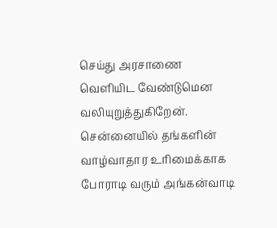செய்து அரசாணை வெளியிட வேண்டுமென வலியுறுத்துகிறேன். சென்னையில் தங்களின் வாழ்வாதார உரிமைக்காக போராடி வரும் அங்கன்வாடி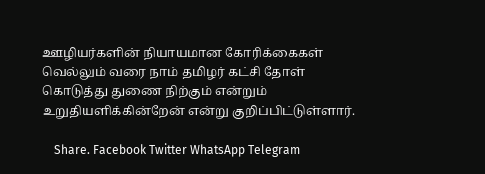ஊழியர்களின் நியாயமான கோரிக்கைகள் வெல்லும் வரை நாம் தமிழர் கட்சி தோள் கொடுத்து துணை நிற்கும் என்றும் உறுதியளிக்கின்றேன் என்று குறிப்பிட்டுள்ளார்.

    Share. Facebook Twitter WhatsApp Telegram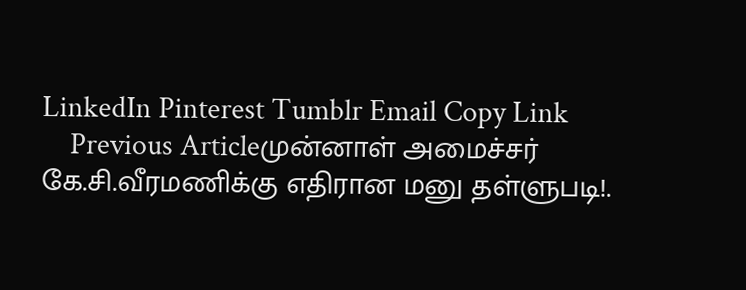LinkedIn Pinterest Tumblr Email Copy Link
    Previous Articleமுன்னாள் அமைச்சர் கே.சி.வீரமணிக்கு எதிரான மனு தள்ளுபடி!.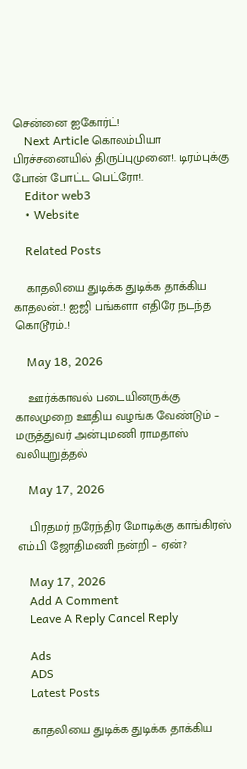சென்னை ஐகோர்ட்!
    Next Article கொலம்பியா பிரச்சனையில் திருப்புமுனை!. டிரம்புக்கு போன் போட்ட பெட்ரோ!.
    Editor web3
    • Website

    Related Posts

    காதலியை துடிக்க துடிக்க தாக்கிய காதலன்..! ஐஜி பங்களா எதிரே நடந்த கொடூரம்..!

    May 18, 2026

    ஊர்க்காவல் படையினருக்கு காலமுறை ஊதிய வழங்க வேண்டும் – மருத்துவர் அன்புமணி ராமதாஸ் வலியுறுத்தல்

    May 17, 2026

    பிரதமர் நரேந்திர மோடிக்கு காங்கிரஸ் எம்.பி ஜோதிமணி நன்றி – ஏன்?

    May 17, 2026
    Add A Comment
    Leave A Reply Cancel Reply

    Ads
    ADS
    Latest Posts

    காதலியை துடிக்க துடிக்க தாக்கிய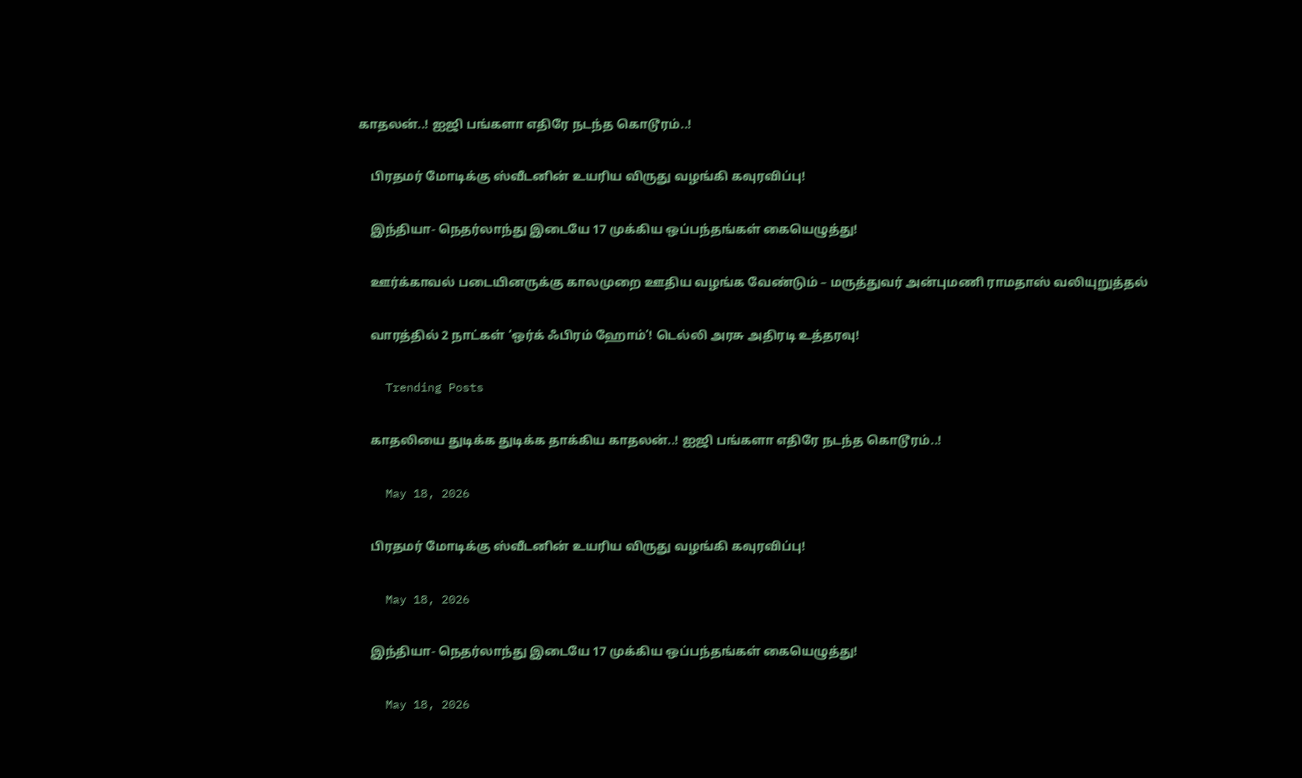காதலன்..! ஐஜி பங்களா எதிரே நடந்த கொடூரம்..!

    பிரதமர் மோடிக்கு ஸ்வீடனின் உயரிய விருது வழங்கி கவுரவிப்பு!

    இந்தியா- நெதர்லாந்து இடையே 17 முக்கிய ஒப்பந்தங்கள் கையெழுத்து!

    ஊர்க்காவல் படையினருக்கு காலமுறை ஊதிய வழங்க வேண்டும் – மருத்துவர் அன்புமணி ராமதாஸ் வலியுறுத்தல்

    வாரத்தில் 2 நாட்கள் ‘ஒர்க் ஃபிரம் ஹோம்’! டெல்லி அரசு அதிரடி உத்தரவு!

    Trending Posts

    காதலியை துடிக்க துடிக்க தாக்கிய காதலன்..! ஐஜி பங்களா எதிரே நடந்த கொடூரம்..!

    May 18, 2026

    பிரதமர் மோடிக்கு ஸ்வீடனின் உயரிய விருது வழங்கி கவுரவிப்பு!

    May 18, 2026

    இந்தியா- நெதர்லாந்து இடையே 17 முக்கிய ஒப்பந்தங்கள் கையெழுத்து!

    May 18, 2026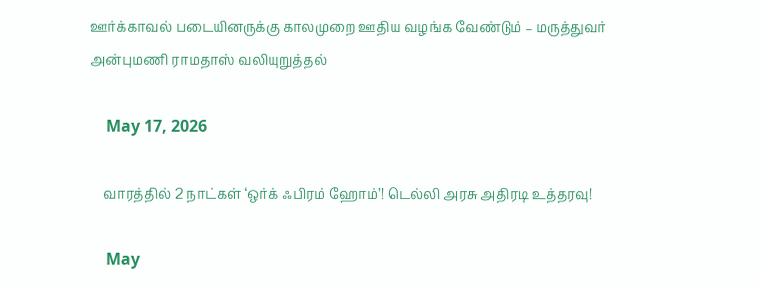ஊர்க்காவல் படையினருக்கு காலமுறை ஊதிய வழங்க வேண்டும் – மருத்துவர் அன்புமணி ராமதாஸ் வலியுறுத்தல்

    May 17, 2026

    வாரத்தில் 2 நாட்கள் ‘ஒர்க் ஃபிரம் ஹோம்’! டெல்லி அரசு அதிரடி உத்தரவு!

    May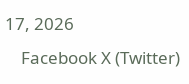17, 2026
    Facebook X (Twitter)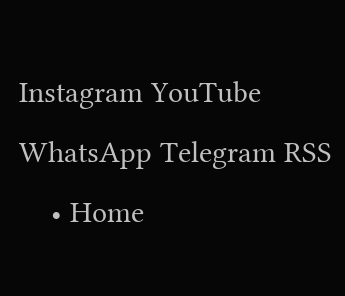Instagram YouTube WhatsApp Telegram RSS
    • Home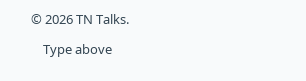© 2026 TN Talks.

    Type above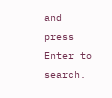and press Enter to search.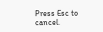Press Esc to cancel.